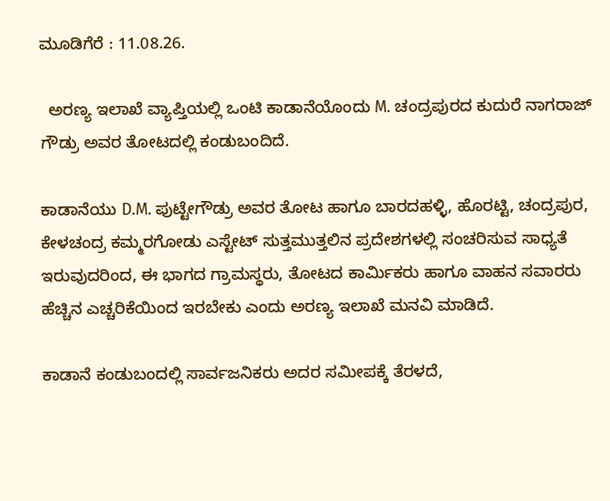ಮೂಡಿಗೆರೆ : 11.08.26.

  ಅರಣ್ಯ ಇಲಾಖೆ ವ್ಯಾಪ್ತಿಯಲ್ಲಿ ಒಂಟಿ ಕಾಡಾನೆಯೊಂದು M. ಚಂದ್ರಪುರದ ಕುದುರೆ ನಾಗರಾಜ್ ಗೌಡ್ರು ಅವರ ತೋಟದಲ್ಲಿ ಕಂಡುಬಂದಿದೆ.

ಕಾಡಾನೆಯು D.M. ಪುಟ್ಟೇಗೌಡ್ರು ಅವರ ತೋಟ ಹಾಗೂ ಬಾರದಹಳ್ಳಿ, ಹೊರಟ್ಟಿ, ಚಂದ್ರಪುರ, ಕೇಳಚಂದ್ರ ಕಮ್ಮರಗೋಡು ಎಸ್ಟೇಟ್ ಸುತ್ತಮುತ್ತಲಿನ ಪ್ರದೇಶಗಳಲ್ಲಿ ಸಂಚರಿಸುವ ಸಾಧ್ಯತೆ ಇರುವುದರಿಂದ, ಈ ಭಾಗದ ಗ್ರಾಮಸ್ಥರು, ತೋಟದ ಕಾರ್ಮಿಕರು ಹಾಗೂ ವಾಹನ ಸವಾರರು ಹೆಚ್ಚಿನ ಎಚ್ಚರಿಕೆಯಿಂದ ಇರಬೇಕು ಎಂದು ಅರಣ್ಯ ಇಲಾಖೆ ಮನವಿ ಮಾಡಿದೆ.

ಕಾಡಾನೆ ಕಂಡುಬಂದಲ್ಲಿ ಸಾರ್ವಜನಿಕರು ಅದರ ಸಮೀಪಕ್ಕೆ ತೆರಳದೆ,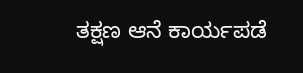ತಕ್ಷಣ ಆನೆ ಕಾರ್ಯಪಡೆ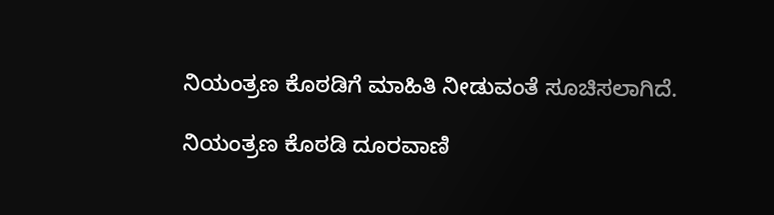ನಿಯಂತ್ರಣ ಕೊಠಡಿಗೆ ಮಾಹಿತಿ ನೀಡುವಂತೆ ಸೂಚಿಸಲಾಗಿದೆ.

ನಿಯಂತ್ರಣ ಕೊಠಡಿ ದೂರವಾಣಿ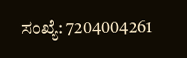ಸಂಖ್ಯೆ: 7204004261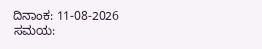ದಿನಾಂಕ: 11-08-2026
ಸಮಯ: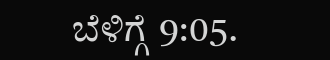ಬೆಳಿಗ್ಗೆ 9:05.